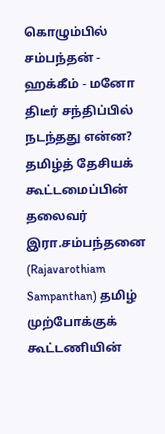கொழும்பில் சம்பந்தன் - ஹக்கீம் - மனோ திடீர் சந்திப்பில் நடந்தது என்ன?
தமிழ்த் தேசியக் கூட்டமைப்பின் தலைவர் இரா.சம்பந்தனை (Rajavarothiam Sampanthan) தமிழ் முற்போக்குக் கூட்டணியின்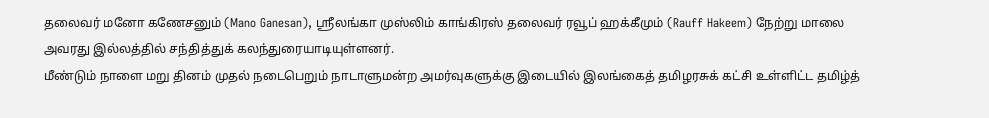தலைவர் மனோ கணேசனும் (Mano Ganesan), ஸ்ரீலங்கா முஸ்லிம் காங்கிரஸ் தலைவர் ரவூப் ஹக்கீமும் (Rauff Hakeem) நேற்று மாலை அவரது இல்லத்தில் சந்தித்துக் கலந்துரையாடியுள்ளனர்.
மீண்டும் நாளை மறு தினம் முதல் நடைபெறும் நாடாளுமன்ற அமர்வுகளுக்கு இடையில் இலங்கைத் தமிழரசுக் கட்சி உள்ளிட்ட தமிழ்த்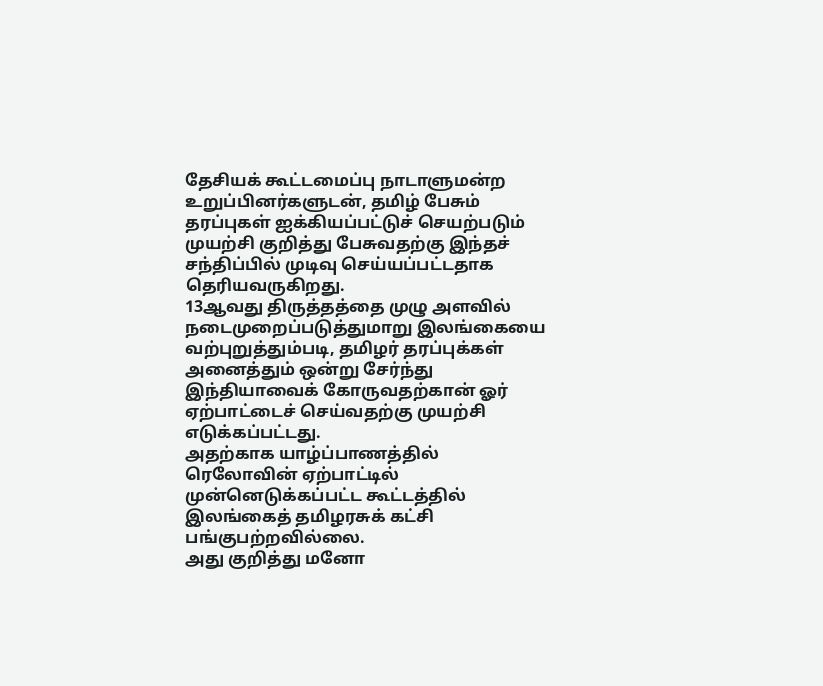தேசியக் கூட்டமைப்பு நாடாளுமன்ற உறுப்பினர்களுடன், தமிழ் பேசும் தரப்புகள் ஐக்கியப்பட்டுச் செயற்படும் முயற்சி குறித்து பேசுவதற்கு இந்தச் சந்திப்பில் முடிவு செய்யப்பட்டதாக தெரியவருகிறது.
13ஆவது திருத்தத்தை முழு அளவில் நடைமுறைப்படுத்துமாறு இலங்கையை வற்புறுத்தும்படி, தமிழர் தரப்புக்கள் அனைத்தும் ஒன்று சேர்ந்து இந்தியாவைக் கோருவதற்கான் ஓர் ஏற்பாட்டைச் செய்வதற்கு முயற்சி எடுக்கப்பட்டது.
அதற்காக யாழ்ப்பாணத்தில் ரெலோவின் ஏற்பாட்டில் முன்னெடுக்கப்பட்ட கூட்டத்தில் இலங்கைத் தமிழரசுக் கட்சி பங்குபற்றவில்லை.
அது குறித்து மனோ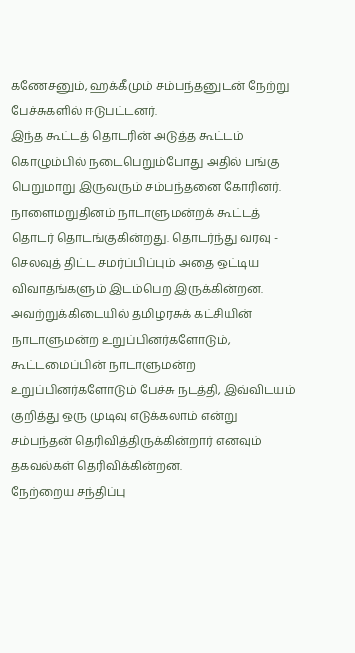கணேசனும், ஹக்கீமும் சம்பந்தனுடன் நேற்று பேச்சுகளில் ஈடுபட்டனர்.
இந்த கூட்டத் தொடரின் அடுத்த கூட்டம் கொழும்பில் நடைபெறும்போது அதில் பங்கு பெறுமாறு இருவரும் சம்பந்தனை கோரினர்.
நாளைமறுதினம் நாடாளுமன்றக் கூட்டத் தொடர் தொடங்குகின்றது. தொடர்ந்து வரவு - செலவுத் திட்ட சமர்ப்பிப்பும் அதை ஒட்டிய விவாதங்களும் இடம்பெற இருக்கின்றன.
அவற்றுக்கிடையில் தமிழரசுக் கட்சியின் நாடாளுமன்ற உறுப்பினர்களோடும், கூட்டமைப்பின் நாடாளுமன்ற உறுப்பினர்களோடும் பேச்சு நடத்தி, இவ்விடயம் குறித்து ஒரு முடிவு எடுக்கலாம் என்று சம்பந்தன் தெரிவித்திருக்கின்றார் எனவும் தகவல்கள் தெரிவிக்கின்றன.
நேற்றைய சந்திப்பு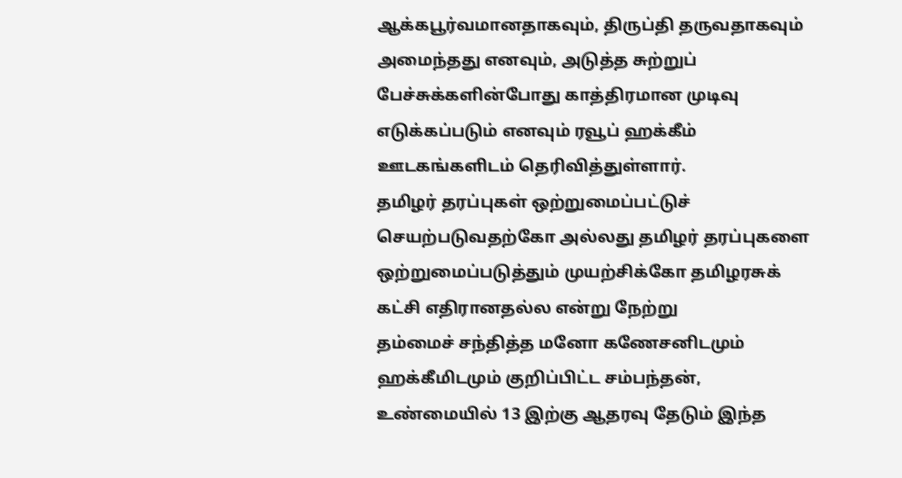ஆக்கபூர்வமானதாகவும், திருப்தி தருவதாகவும் அமைந்தது எனவும், அடுத்த சுற்றுப் பேச்சுக்களின்போது காத்திரமான முடிவு எடுக்கப்படும் எனவும் ரவூப் ஹக்கீம் ஊடகங்களிடம் தெரிவித்துள்ளார்.
தமிழர் தரப்புகள் ஒற்றுமைப்பட்டுச் செயற்படுவதற்கோ அல்லது தமிழர் தரப்புகளை
ஒற்றுமைப்படுத்தும் முயற்சிக்கோ தமிழரசுக் கட்சி எதிரானதல்ல என்று நேற்று
தம்மைச் சந்தித்த மனோ கணேசனிடமும் ஹக்கீமிடமும் குறிப்பிட்ட சம்பந்தன்,
உண்மையில் 13 இற்கு ஆதரவு தேடும் இந்த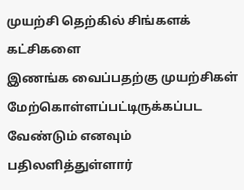முயற்சி தெற்கில் சிங்களக் கட்சிகளை
இணங்க வைப்பதற்கு முயற்சிகள் மேற்கொள்ளப்பட்டிருக்கப்பட வேண்டும் எனவும் பதிலளித்துள்ளார்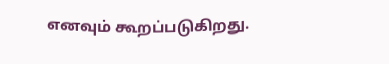எனவும் கூறப்படுகிறது.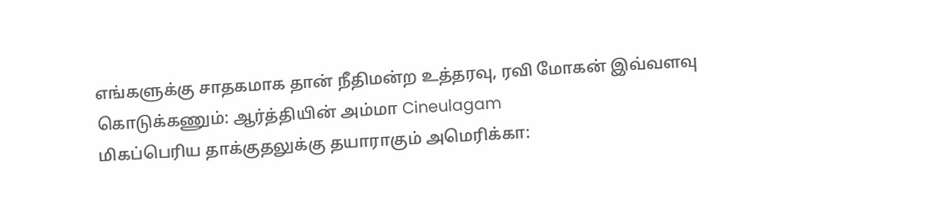எங்களுக்கு சாதகமாக தான் நீதிமன்ற உத்தரவு, ரவி மோகன் இவ்வளவு கொடுக்கணும்: ஆர்த்தியின் அம்மா Cineulagam
மிகப்பெரிய தாக்குதலுக்கு தயாராகும் அமெரிக்கா: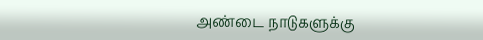அண்டை நாடுகளுக்கு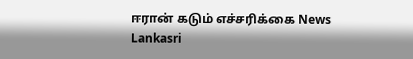ஈரான் கடும் எச்சரிக்கை News Lankasri